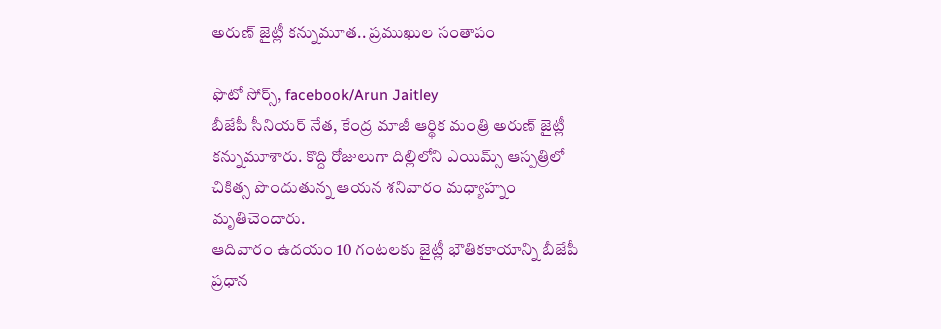అరుణ్ జైట్లీ కన్నుమూత.. ప్రముఖుల సంతాపం

ఫొటో సోర్స్, facebook/Arun Jaitley
బీజేపీ సీనియర్ నేత, కేంద్ర మాజీ ఆర్థిక మంత్రి అరుణ్ జైట్లీ కన్నుమూశారు. కొద్ది రోజులుగా దిల్లిలోని ఎయిమ్స్ ఆస్పత్రిలో చికిత్స పొందుతున్న ఆయన శనివారం మధ్యాహ్నం మృతిచెందారు.
ఆదివారం ఉదయం 10 గంటలకు జైట్లీ భౌతికకాయాన్ని బీజేపీ ప్రధాన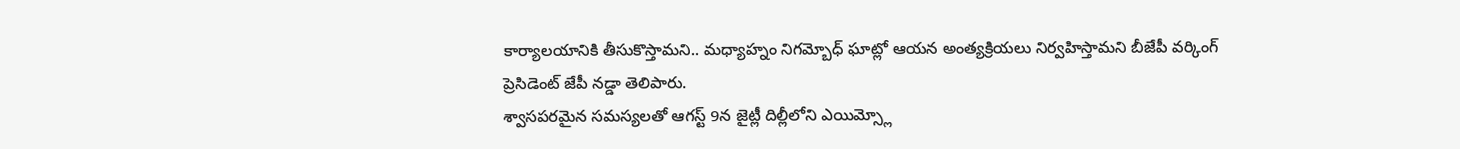కార్యాలయానికి తీసుకొస్తామని.. మధ్యాహ్నం నిగమ్బోధ్ ఘాట్లో ఆయన అంత్యక్రియలు నిర్వహిస్తామని బీజేపీ వర్కింగ్ ప్రెసిడెంట్ జేపీ నడ్డా తెలిపారు.
శ్వాసపరమైన సమస్యలతో ఆగస్ట్ 9న జైట్లీ దిల్లీలోని ఎయిమ్స్లో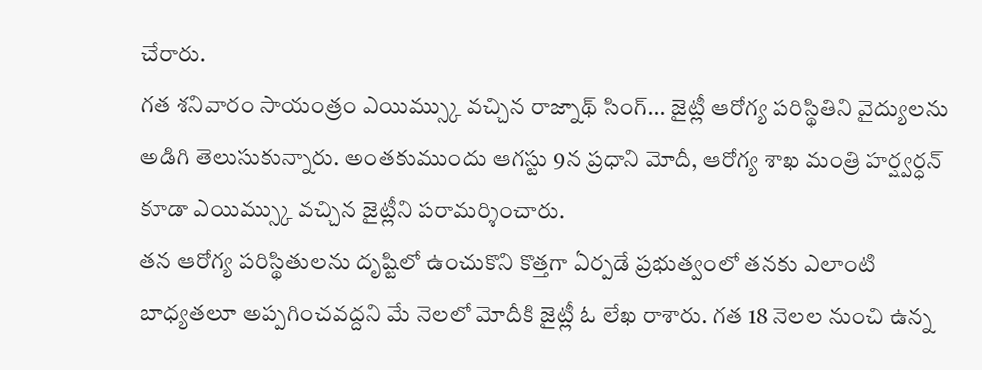చేరారు.
గత శనివారం సాయంత్రం ఎయిమ్స్కు వచ్చిన రాజ్నాథ్ సింగ్... జైట్లీ ఆరోగ్య పరిస్థితిని వైద్యులను అడిగి తెలుసుకున్నారు. అంతకుముందు ఆగస్టు 9న ప్రధాని మోదీ, ఆరోగ్య శాఖ మంత్రి హర్ష్వర్ధన్ కూడా ఎయిమ్స్కు వచ్చిన జైట్లీని పరామర్శించారు.
తన ఆరోగ్య పరిస్థితులను దృష్టిలో ఉంచుకొని కొత్తగా ఏర్పడే ప్రభుత్వంలో తనకు ఎలాంటి బాధ్యతలూ అప్పగించవద్దని మే నెలలో మోదీకి జైట్లీ ఓ లేఖ రాశారు. గత 18 నెలల నుంచి ఉన్న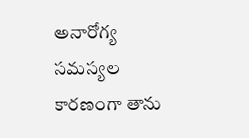అనారోగ్య సమస్యల కారణంగా తాను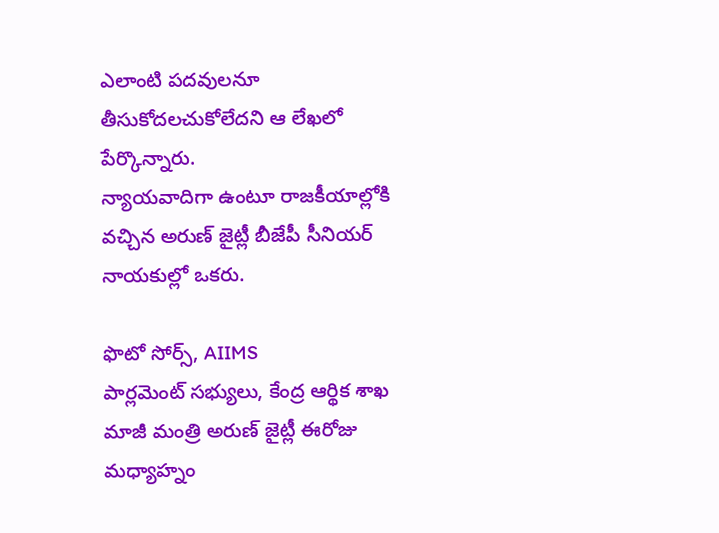ఎలాంటి పదవులనూ తీసుకోదలచుకోలేదని ఆ లేఖలో పేర్కొన్నారు.
న్యాయవాదిగా ఉంటూ రాజకీయాల్లోకి వచ్చిన అరుణ్ జైట్లీ బీజేపీ సీనియర్ నాయకుల్లో ఒకరు.

ఫొటో సోర్స్, AIIMS
పార్లమెంట్ సభ్యులు, కేంద్ర ఆర్థిక శాఖ మాజీ మంత్రి అరుణ్ జైట్లీ ఈరోజు మధ్యాహ్నం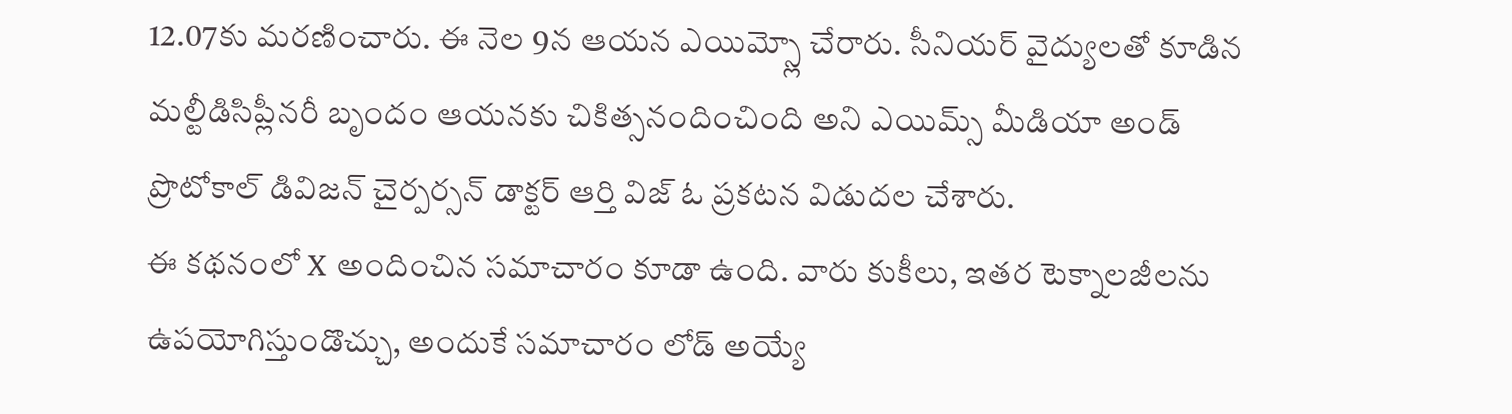12.07కు మరణించారు. ఈ నెల 9న ఆయన ఎయిమ్స్లో చేరారు. సీనియర్ వైద్యులతో కూడిన మల్టీడిసిప్లీనరీ బృందం ఆయనకు చికిత్సనందించింది అని ఎయిమ్స్ మీడియా అండ్ ప్రొటోకాల్ డివిజన్ చైర్పర్సన్ డాక్టర్ ఆర్తి విజ్ ఓ ప్రకటన విడుదల చేశారు.
ఈ కథనంలో X అందించిన సమాచారం కూడా ఉంది. వారు కుకీలు, ఇతర టెక్నాలజీలను ఉపయోగిస్తుండొచ్చు, అందుకే సమాచారం లోడ్ అయ్యే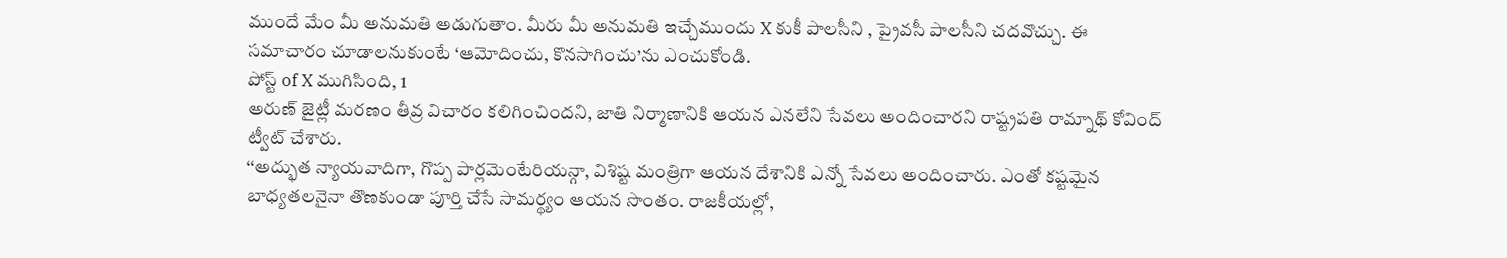ముందే మేం మీ అనుమతి అడుగుతాం. మీరు మీ అనుమతి ఇచ్చేముందు X కుకీ పాలసీని , ప్రైవసీ పాలసీని చదవొచ్చు. ఈ సమాచారం చూడాలనుకుంటే ‘ఆమోదించు, కొనసాగించు’ను ఎంచుకోండి.
పోస్ట్ of X ముగిసింది, 1
అరుణ్ జైట్లీ మరణం తీవ్ర విచారం కలిగించిందని, జాతి నిర్మాణానికి ఆయన ఎనలేని సేవలు అందించారని రాష్ట్రపతి రామ్నాథ్ కోవింద్ ట్వీట్ చేశారు.
‘‘అద్భుత న్యాయవాదిగా, గొప్ప పార్లమెంటేరియన్గా, విశిష్ట మంత్రిగా ఆయన దేశానికి ఎన్నో సేవలు అందించారు. ఎంతో కష్టమైన బాధ్యతలనైనా తొణకుండా పూర్తి చేసే సామర్థ్యం ఆయన సొంతం. రాజకీయల్లో,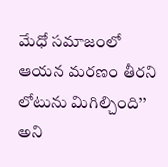మేధో సమాజంలో ఆయన మరణం తీరని లోటును మిగిల్చింది’’ అని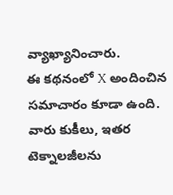వ్యాఖ్యానించారు.
ఈ కథనంలో X అందించిన సమాచారం కూడా ఉంది. వారు కుకీలు, ఇతర టెక్నాలజీలను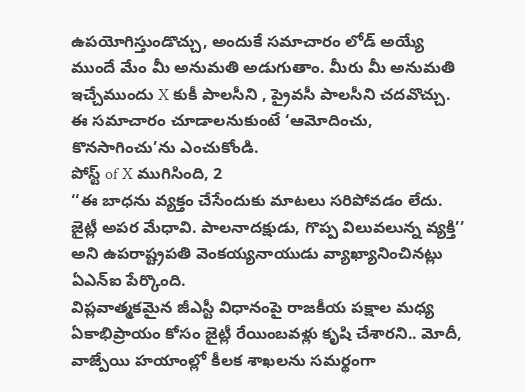ఉపయోగిస్తుండొచ్చు, అందుకే సమాచారం లోడ్ అయ్యే ముందే మేం మీ అనుమతి అడుగుతాం. మీరు మీ అనుమతి ఇచ్చేముందు X కుకీ పాలసీని , ప్రైవసీ పాలసీని చదవొచ్చు. ఈ సమాచారం చూడాలనుకుంటే ‘ఆమోదించు, కొనసాగించు’ను ఎంచుకోండి.
పోస్ట్ of X ముగిసింది, 2
‘‘ఈ బాధను వ్యక్తం చేసేందుకు మాటలు సరిపోవడం లేదు. జైట్లీ అపర మేధావి. పాలనాదక్షుడు, గొప్ప విలువలున్న వ్యక్తి’’ అని ఉపరాష్ట్రపతి వెంకయ్యనాయుడు వ్యాఖ్యానించినట్లు ఏఎన్ఐ పేర్కొంది.
విప్లవాత్మకమైన జీఎస్టీ విధానంపై రాజకీయ పక్షాల మధ్య ఏకాభిప్రాయం కోసం జైట్లీ రేయింబవళ్లు కృషి చేశారని.. మోదీ, వాజ్పేయి హయాంల్లో కీలక శాఖలను సమర్థంగా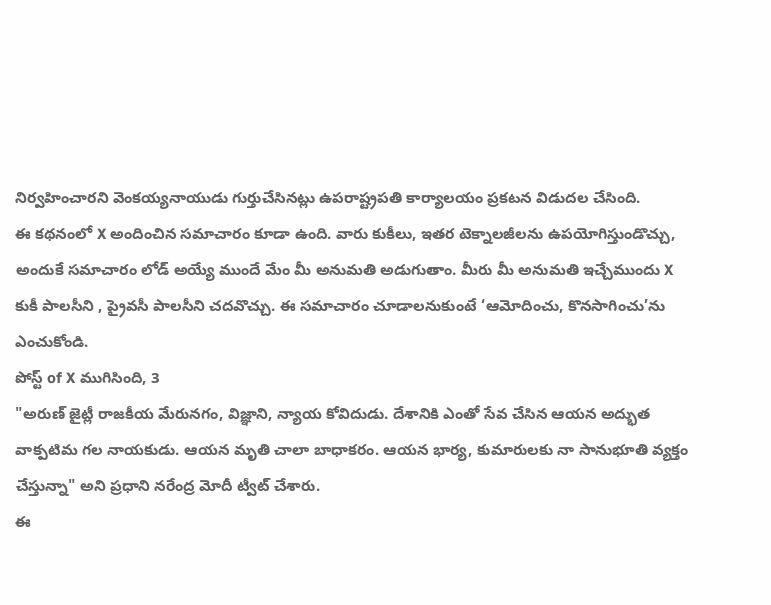నిర్వహించారని వెంకయ్యనాయుడు గుర్తుచేసినట్లు ఉపరాష్ట్రపతి కార్యాలయం ప్రకటన విడుదల చేసింది.
ఈ కథనంలో X అందించిన సమాచారం కూడా ఉంది. వారు కుకీలు, ఇతర టెక్నాలజీలను ఉపయోగిస్తుండొచ్చు, అందుకే సమాచారం లోడ్ అయ్యే ముందే మేం మీ అనుమతి అడుగుతాం. మీరు మీ అనుమతి ఇచ్చేముందు X కుకీ పాలసీని , ప్రైవసీ పాలసీని చదవొచ్చు. ఈ సమాచారం చూడాలనుకుంటే ‘ఆమోదించు, కొనసాగించు’ను ఎంచుకోండి.
పోస్ట్ of X ముగిసింది, 3
"అరుణ్ జైట్లీ రాజకీయ మేరునగం, విజ్ఞాని, న్యాయ కోవిదుడు. దేశానికి ఎంతో సేవ చేసిన ఆయన అద్భుత వాక్పటిమ గల నాయకుడు. ఆయన మృతి చాలా బాధాకరం. ఆయన భార్య, కుమారులకు నా సానుభూతి వ్యక్తం చేస్తున్నా" అని ప్రధాని నరేంద్ర మోదీ ట్వీట్ చేశారు.
ఈ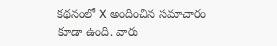కథనంలో X అందించిన సమాచారం కూడా ఉంది. వారు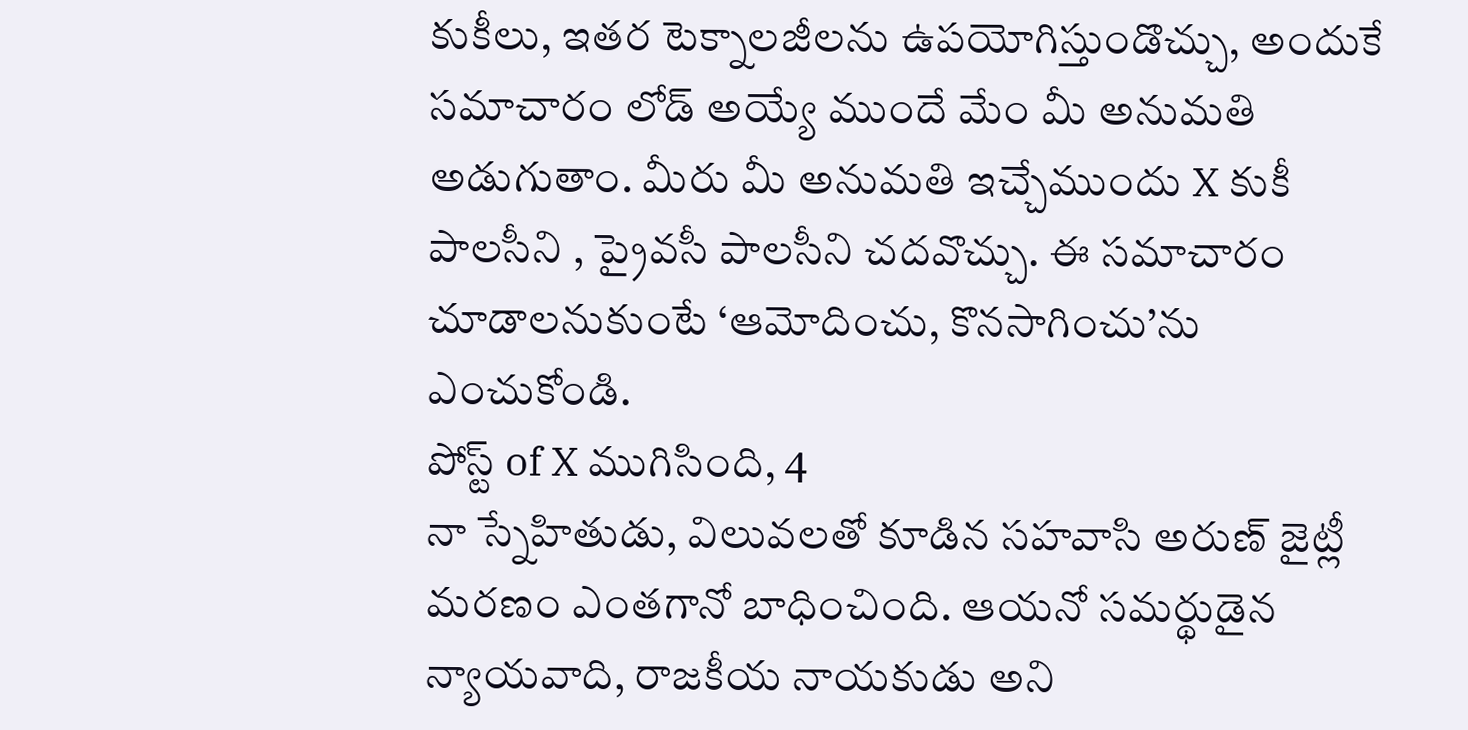కుకీలు, ఇతర టెక్నాలజీలను ఉపయోగిస్తుండొచ్చు, అందుకే సమాచారం లోడ్ అయ్యే ముందే మేం మీ అనుమతి అడుగుతాం. మీరు మీ అనుమతి ఇచ్చేముందు X కుకీ పాలసీని , ప్రైవసీ పాలసీని చదవొచ్చు. ఈ సమాచారం చూడాలనుకుంటే ‘ఆమోదించు, కొనసాగించు’ను ఎంచుకోండి.
పోస్ట్ of X ముగిసింది, 4
నా స్నేహితుడు, విలువలతో కూడిన సహవాసి అరుణ్ జైట్లీ మరణం ఎంతగానో బాధించింది. ఆయనో సమర్థుడైన న్యాయవాది, రాజకీయ నాయకుడు అని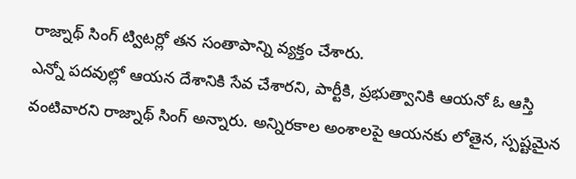రాజ్నాథ్ సింగ్ ట్విటర్లో తన సంతాపాన్ని వ్యక్తం చేశారు.
ఎన్నో పదవుల్లో ఆయన దేశానికి సేవ చేశారని, పార్టీకి, ప్రభుత్వానికి ఆయనో ఓ ఆస్తి వంటివారని రాజ్నాథ్ సింగ్ అన్నారు. అన్నిరకాల అంశాలపై ఆయనకు లోతైన, స్పష్టమైన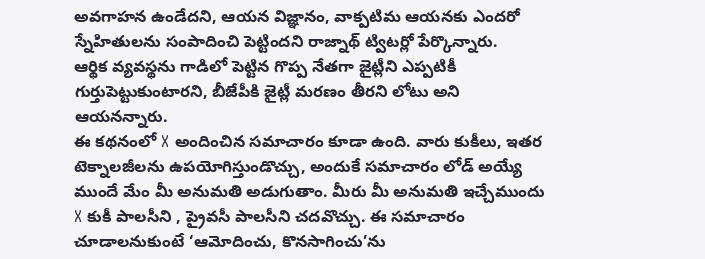అవగాహన ఉండేదని, ఆయన విజ్ఞానం, వాక్పటిమ ఆయనకు ఎందరో స్నేహితులను సంపాదించి పెట్టిందని రాజ్నాథ్ ట్విటర్లో పేర్కొన్నారు.
ఆర్థిక వ్యవస్థను గాడిలో పెట్టిన గొప్ప నేతగా జైట్లీని ఎప్పటికీ గుర్తుపెట్టుకుంటారని, బీజేపీకి జైట్లీ మరణం తీరని లోటు అని ఆయనన్నారు.
ఈ కథనంలో X అందించిన సమాచారం కూడా ఉంది. వారు కుకీలు, ఇతర టెక్నాలజీలను ఉపయోగిస్తుండొచ్చు, అందుకే సమాచారం లోడ్ అయ్యే ముందే మేం మీ అనుమతి అడుగుతాం. మీరు మీ అనుమతి ఇచ్చేముందు X కుకీ పాలసీని , ప్రైవసీ పాలసీని చదవొచ్చు. ఈ సమాచారం చూడాలనుకుంటే ‘ఆమోదించు, కొనసాగించు’ను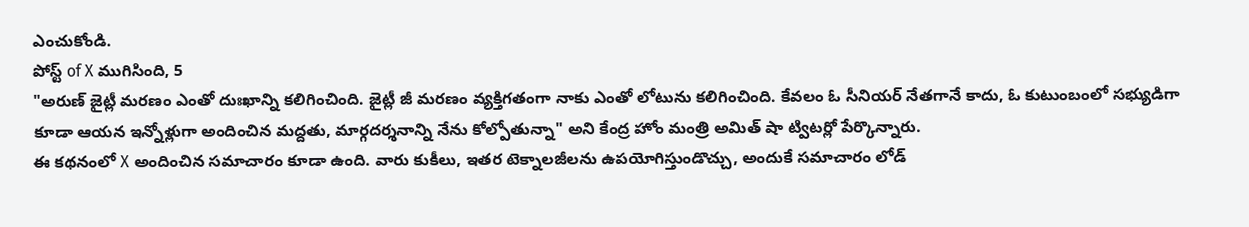ఎంచుకోండి.
పోస్ట్ of X ముగిసింది, 5
"అరుణ్ జైట్లీ మరణం ఎంతో దుఃఖాన్ని కలిగించింది. జైట్లీ జీ మరణం వ్యక్తిగతంగా నాకు ఎంతో లోటును కలిగించింది. కేవలం ఓ సీనియర్ నేతగానే కాదు, ఓ కుటుంబంలో సభ్యుడిగా కూడా ఆయన ఇన్నోళ్లుగా అందించిన మద్దతు, మార్గదర్శనాన్ని నేను కోల్పోతున్నా" అని కేంద్ర హోం మంత్రి అమిత్ షా ట్విటర్లో పేర్కొన్నారు.
ఈ కథనంలో X అందించిన సమాచారం కూడా ఉంది. వారు కుకీలు, ఇతర టెక్నాలజీలను ఉపయోగిస్తుండొచ్చు, అందుకే సమాచారం లోడ్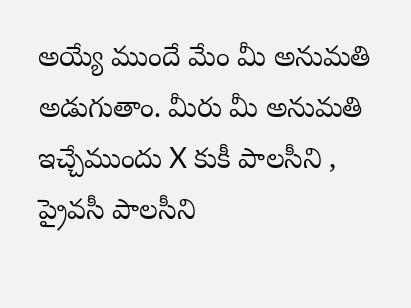అయ్యే ముందే మేం మీ అనుమతి అడుగుతాం. మీరు మీ అనుమతి ఇచ్చేముందు X కుకీ పాలసీని , ప్రైవసీ పాలసీని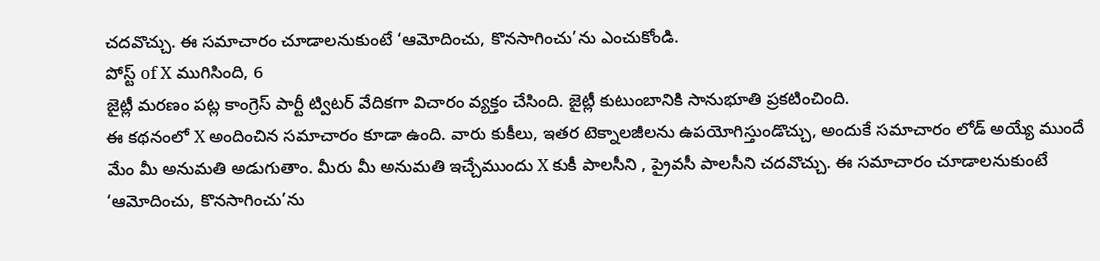చదవొచ్చు. ఈ సమాచారం చూడాలనుకుంటే ‘ఆమోదించు, కొనసాగించు’ను ఎంచుకోండి.
పోస్ట్ of X ముగిసింది, 6
జైట్లీ మరణం పట్ల కాంగ్రెస్ పార్టీ ట్విటర్ వేదికగా విచారం వ్యక్తం చేసింది. జైట్లీ కుటుంబానికి సానుభూతి ప్రకటించింది.
ఈ కథనంలో X అందించిన సమాచారం కూడా ఉంది. వారు కుకీలు, ఇతర టెక్నాలజీలను ఉపయోగిస్తుండొచ్చు, అందుకే సమాచారం లోడ్ అయ్యే ముందే మేం మీ అనుమతి అడుగుతాం. మీరు మీ అనుమతి ఇచ్చేముందు X కుకీ పాలసీని , ప్రైవసీ పాలసీని చదవొచ్చు. ఈ సమాచారం చూడాలనుకుంటే ‘ఆమోదించు, కొనసాగించు’ను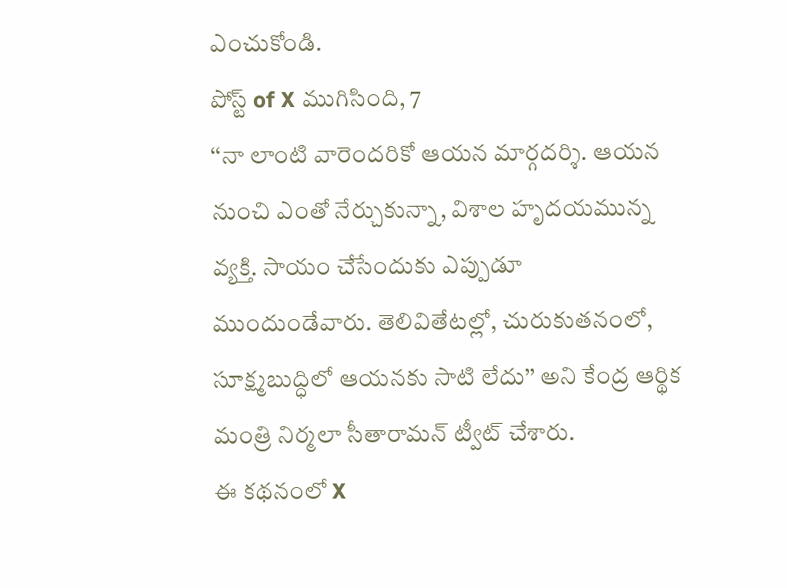ఎంచుకోండి.
పోస్ట్ of X ముగిసింది, 7
‘‘నా లాంటి వారెందరికో ఆయన మార్గదర్శి. ఆయన నుంచి ఎంతో నేర్చుకున్నా, విశాల హృదయమున్న వ్యక్తి. సాయం చేసేందుకు ఎప్పుడూ ముందుండేవారు. తెలివితేటల్లో, చురుకుతనంలో, సూక్ష్మబుద్ధిలో ఆయనకు సాటి లేదు’’ అని కేంద్ర ఆర్థిక మంత్రి నిర్మలా సీతారామన్ ట్వీట్ చేశారు.
ఈ కథనంలో X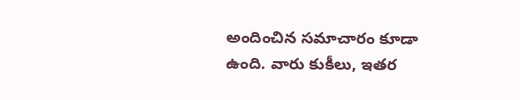అందించిన సమాచారం కూడా ఉంది. వారు కుకీలు, ఇతర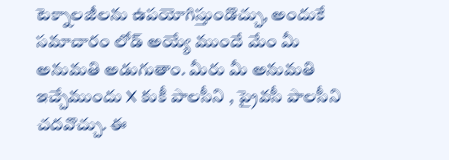టెక్నాలజీలను ఉపయోగిస్తుండొచ్చు, అందుకే సమాచారం లోడ్ అయ్యే ముందే మేం మీ అనుమతి అడుగుతాం. మీరు మీ అనుమతి ఇచ్చేముందు X కుకీ పాలసీని , ప్రైవసీ పాలసీని చదవొచ్చు. ఈ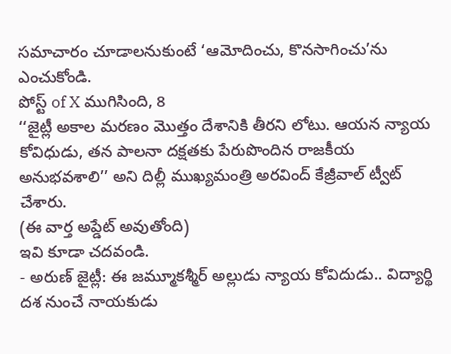సమాచారం చూడాలనుకుంటే ‘ఆమోదించు, కొనసాగించు’ను ఎంచుకోండి.
పోస్ట్ of X ముగిసింది, 8
‘‘జైట్లీ అకాల మరణం మొత్తం దేశానికి తీరని లోటు. ఆయన న్యాయ కోవిధుడు, తన పాలనా దక్షతకు పేరుపొందిన రాజకీయ అనుభవశాలి’’ అని దిల్లీ ముఖ్యమంత్రి అరవింద్ కేజ్రీవాల్ ట్వీట్ చేశారు.
(ఈ వార్త అప్డేట్ అవుతోంది)
ఇవి కూడా చదవండి.
- అరుణ్ జైట్లీ: ఈ జమ్మూకశ్మీర్ అల్లుడు న్యాయ కోవిదుడు.. విద్యార్థి దశ నుంచే నాయకుడు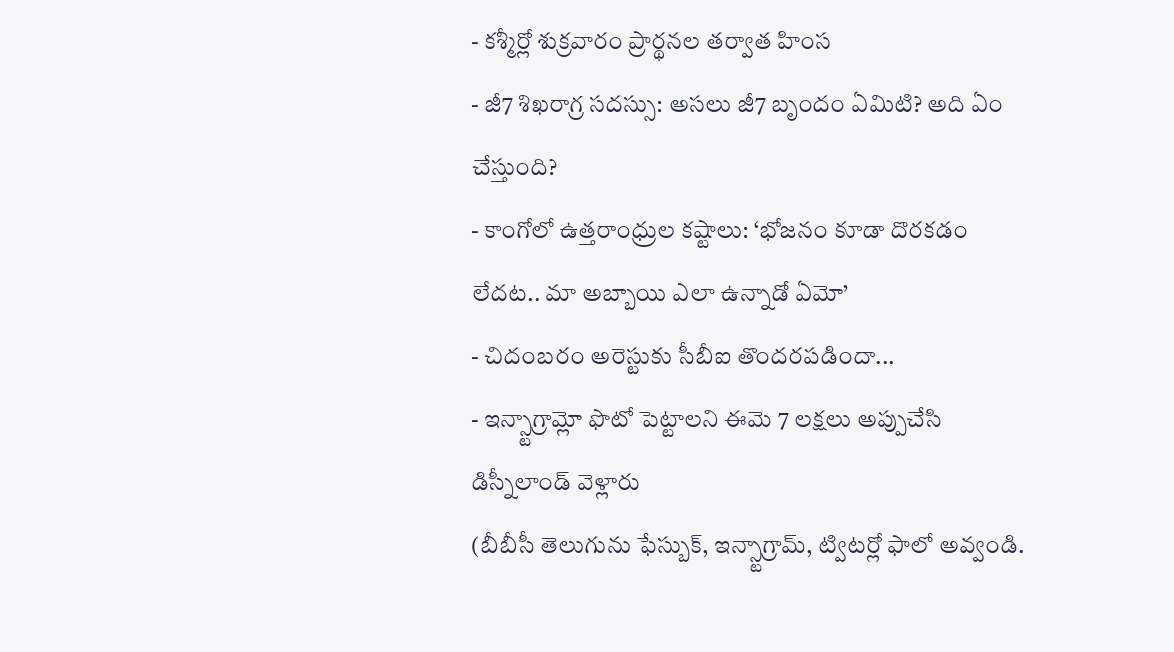- కశ్మీర్లో శుక్రవారం ప్రార్థనల తర్వాత హింస
- జీ7 శిఖరాగ్ర సదస్సు: అసలు జీ7 బృందం ఏమిటి? అది ఏం చేస్తుంది?
- కాంగోలో ఉత్తరాంధ్రుల కష్టాలు: ‘భోజనం కూడా దొరకడం లేదట.. మా అబ్బాయి ఎలా ఉన్నాడో ఏమో’
- చిదంబరం అరెస్టుకు సీబీఐ తొందరపడిందా...
- ఇన్స్టాగ్రామ్లో ఫొటో పెట్టాలని ఈమె 7 లక్షలు అప్పుచేసి డిస్నీలాండ్ వెళ్లారు
(బీబీసీ తెలుగును ఫేస్బుక్, ఇన్స్టాగ్రామ్, ట్విటర్లో ఫాలో అవ్వండి.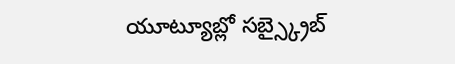యూట్యూబ్లో సబ్స్క్రైబ్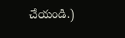చేయండి.)